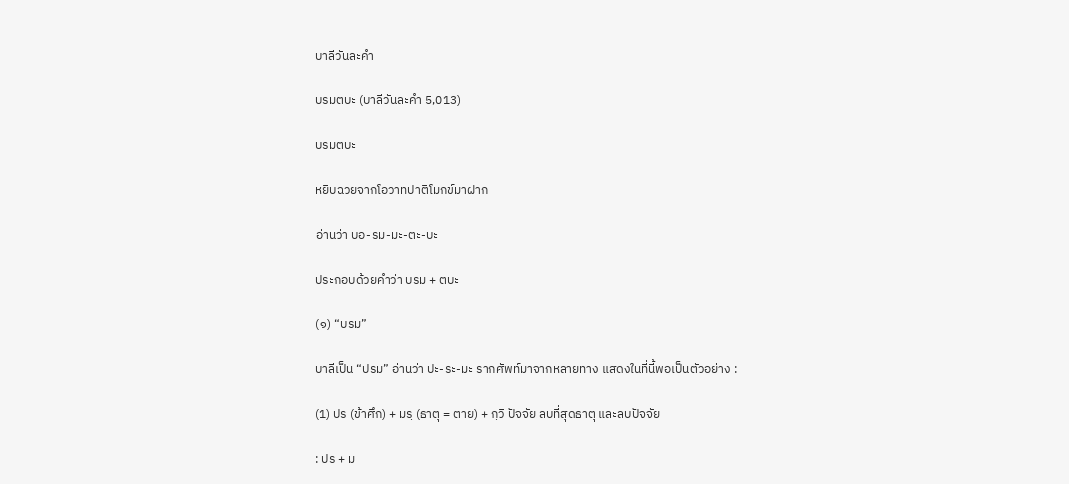บาลีวันละคำ

บรมตบะ (บาลีวันละคำ 5,013)

บรมตบะ

หยิบฉวยจากโอวาทปาติโมกข์มาฝาก

อ่านว่า บอ-รม-มะ-ตะ-บะ

ประกอบด้วยคำว่า บรม + ตบะ

(๑) “บรม”

บาลีเป็น “ปรม” อ่านว่า ปะ-ระ-มะ รากศัพท์มาจากหลายทาง แสดงในที่นี้พอเป็นตัวอย่าง :

(1) ปร (ข้าศึก) + มรฺ (ธาตุ = ตาย) + กฺวิ ปัจจัย ลบที่สุดธาตุ และลบปัจจัย

: ปร + ม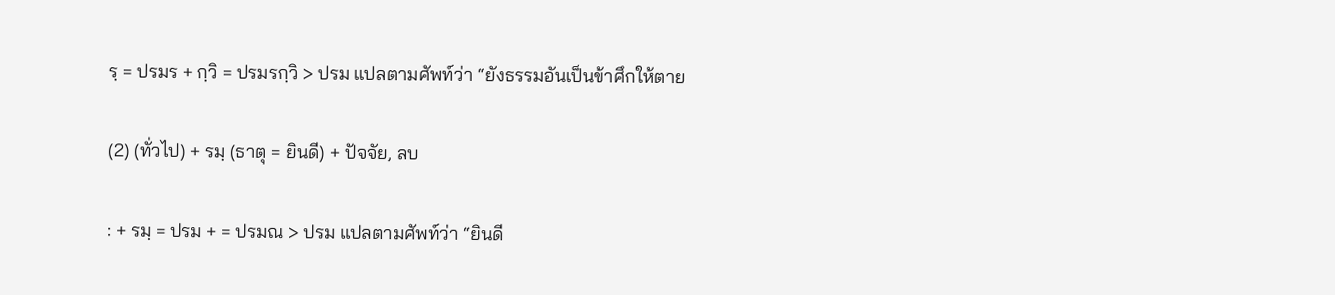รฺ = ปรมร + กฺวิ = ปรมรกฺวิ > ปรม แปลตามศัพท์ว่า “ยังธรรมอันเป็นข้าศึกให้ตาย

(2) (ทั่วไป) + รมฺ (ธาตุ = ยินดี) + ปัจจัย, ลบ

: + รมฺ = ปรม + = ปรมณ > ปรม แปลตามศัพท์ว่า “ยินดี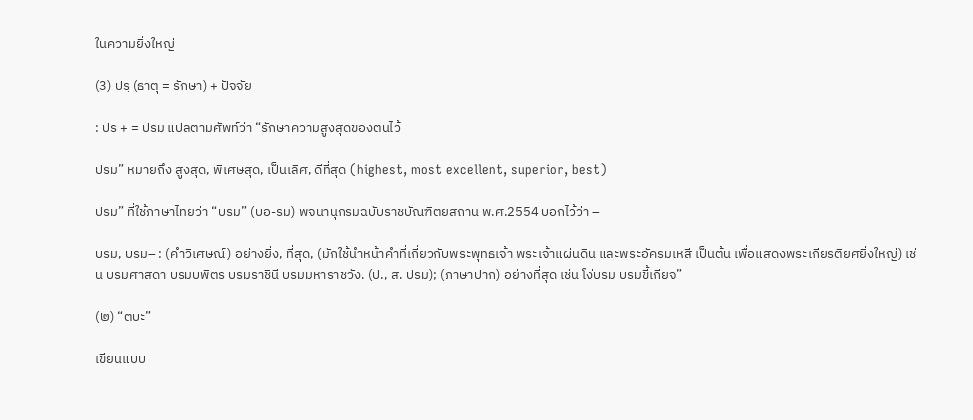ในความยิ่งใหญ่

(3) ปรฺ (ธาตุ = รักษา) + ปัจจัย

: ปร + = ปรม แปลตามศัพท์ว่า “รักษาความสูงสุดของตนไว้

ปรม” หมายถึง สูงสุด, พิเศษสุด, เป็นเลิศ, ดีที่สุด (highest, most excellent, superior, best)

ปรม” ที่ใช้ภาษาไทยว่า “บรม” (บอ-รม) พจนานุกรมฉบับราชบัณฑิตยสถาน พ.ศ.2554 บอกไว้ว่า –

บรม, บรม– : (คำวิเศษณ์) อย่างยิ่ง, ที่สุด, (มักใช้นำหน้าคำที่เกี่ยวกับพระพุทธเจ้า พระเจ้าแผ่นดิน และพระอัครมเหสี เป็นต้น เพื่อแสดงพระเกียรติยศยิ่งใหญ่) เช่น บรมศาสดา บรมบพิตร บรมราชินี บรมมหาราชวัง. (ป., ส. ปรม); (ภาษาปาก) อย่างที่สุด เช่น โง่บรม บรมขี้เกียจ”

(๒) “ตบะ”

เขียนแบบ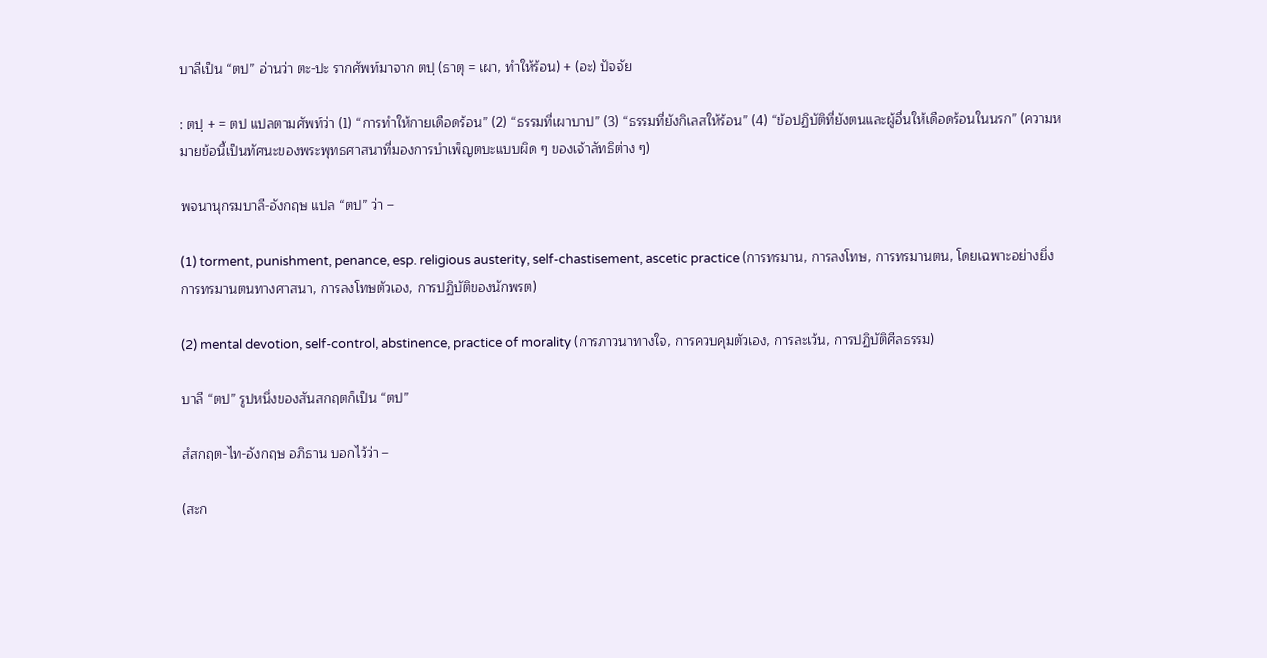บาลีเป็น “ตป” อ่านว่า ตะ-ปะ รากศัพท์มาจาก ตปฺ (ธาตุ = เผา, ทำให้ร้อน) + (อะ) ปัจจัย

: ตปฺ + = ตป แปลตามศัพท์ว่า (1) “การทำให้กายเดือดร้อน” (2) “ธรรมที่เผาบาป” (3) “ธรรมที่ยังกิเลสให้ร้อน” (4) “ข้อปฏิบัติที่ยังตนและผู้อื่นให้เดือดร้อนในนรก” (ความหมายข้อนี้เป็นทัศนะของพระพุทธศาสนาที่มองการบำเพ็ญตบะแบบผิด ๆ ของเจ้าลัทธิต่าง ๆ)

พจนานุกรมบาลี-อังกฤษ แปล “ตป” ว่า –

(1) torment, punishment, penance, esp. religious austerity, self-chastisement, ascetic practice (การทรมาน, การลงโทษ, การทรมานตน, โดยเฉพาะอย่างยิ่งการทรมานตนทางศาสนา, การลงโทษตัวเอง, การปฏิบัติของนักพรต)

(2) mental devotion, self-control, abstinence, practice of morality (การภาวนาทางใจ, การควบคุมตัวเอง, การละเว้น, การปฏิบัติศีลธรรม)

บาลี “ตป” รูปหนึ่งของสันสกฤตก็เป็น “ตป”

สํสกฤต-ไท-อังกฤษ อภิธาน บอกไว้ว่า –

(สะก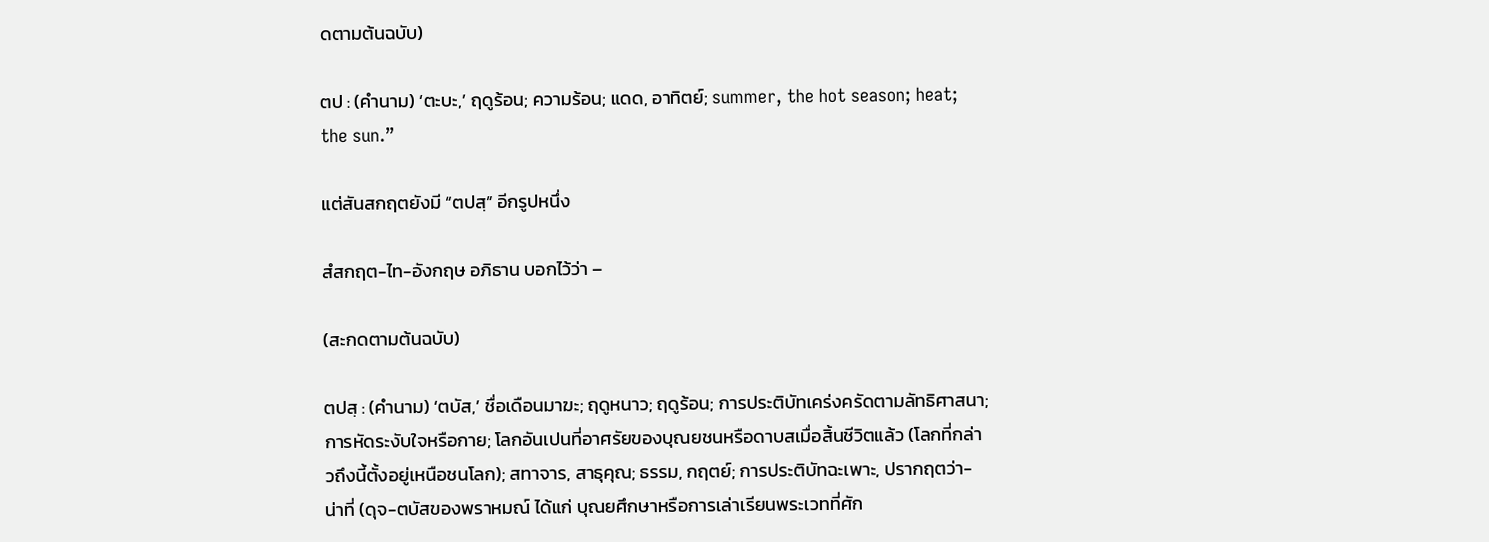ดตามต้นฉบับ)

ตป : (คำนาม) ‘ตะบะ,’ ฤดูร้อน; ความร้อน; แดด, อาทิตย์; summer, the hot season; heat; the sun.”

แต่สันสกฤตยังมี “ตปสฺ” อีกรูปหนึ่ง

สํสกฤต-ไท-อังกฤษ อภิธาน บอกไว้ว่า –

(สะกดตามต้นฉบับ)

ตปสฺ : (คำนาม) ‘ตบัส,’ ชื่อเดือนมาฆะ; ฤดูหนาว; ฤดูร้อน; การประติบัทเคร่งครัดตามลัทธิศาสนา; การหัดระงับใจหรือกาย; โลกอันเปนที่อาศรัยของบุณยชนหรือดาบสเมื่อสิ้นชีวิตแล้ว (โลกที่กล่าวถึงนี้ตั้งอยู่เหนือชนโลก); สทาจาร, สาธุคุณ; ธรรม, กฤตย์; การประติบัทฉะเพาะ, ปรากฤตว่า-น่าที่ (ดุจ-ตบัสของพราหมณ์ ได้แก่ บุณยศึกษาหรือการเล่าเรียนพระเวทที่ศัก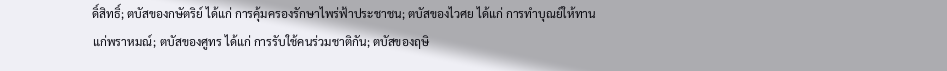ดิ์สิทธิ์; ตบัสของกษัตริย์ ได้แก่ การคุ้มครองรักษาไพร่ฟ้าประชาชน; ตบัสของไวศย ได้แก่ การทำบุณย์ให้ทานแก่พราหมณ์; ตบัสของศูทร ได้แก่ การรับใช้คนร่วมชาติกัน; ตบัสของฤษิ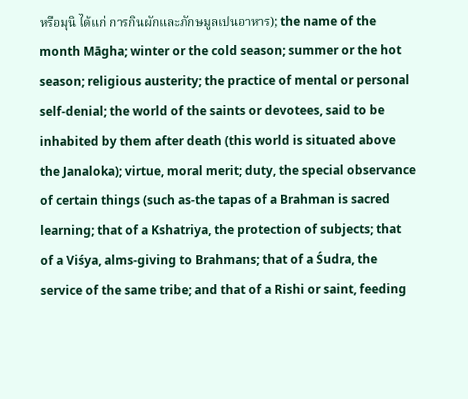หรือมุนิ ได้แก่ การกินผักและภักษมูลเปนอาหาร); the name of the month Māgha; winter or the cold season; summer or the hot season; religious austerity; the practice of mental or personal self-denial; the world of the saints or devotees, said to be inhabited by them after death (this world is situated above the Janaloka); virtue, moral merit; duty, the special observance of certain things (such as-the tapas of a Brahman is sacred learning; that of a Kshatriya, the protection of subjects; that of a Viśya, alms-giving to Brahmans; that of a Śudra, the service of the same tribe; and that of a Rishi or saint, feeding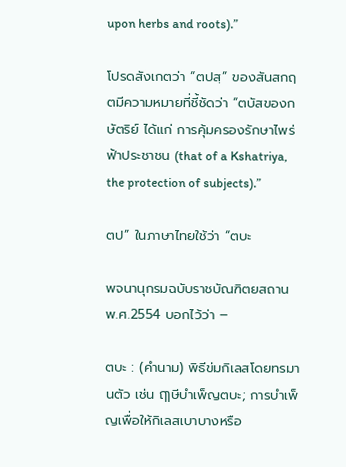upon herbs and roots).”

โปรดสังเกตว่า “ตปสฺ” ของสันสกฤตมีความหมายที่ชี้ชัดว่า “ตบัสของกษัตริย์ ได้แก่ การคุ้มครองรักษาไพร่ฟ้าประชาชน (that of a Kshatriya, the protection of subjects).”

ตป” ในภาษาไทยใช้ว่า “ตบะ

พจนานุกรมฉบับราชบัณฑิตยสถาน พ.ศ.2554 บอกไว้ว่า –

ตบะ : (คำนาม) พิธีข่มกิเลสโดยทรมานตัว เช่น ฤๅษีบำเพ็ญตบะ; การบำเพ็ญเพื่อให้กิเลสเบาบางหรือ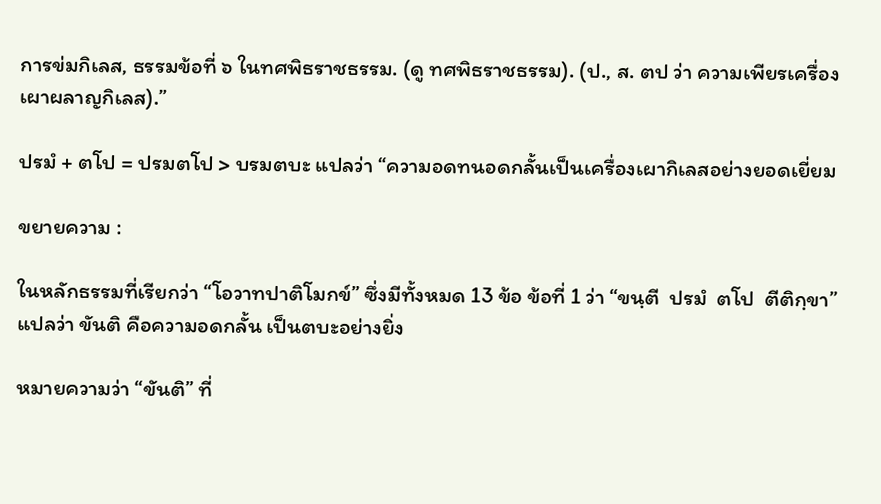การข่มกิเลส, ธรรมข้อที่ ๖ ในทศพิธราชธรรม. (ดู ทศพิธราชธรรม). (ป., ส. ตป ว่า ความเพียรเครื่องเผาผลาญกิเลส).”

ปรมํ + ตโป = ปรมตโป > บรมตบะ แปลว่า “ความอดทนอดกลั้นเป็นเครื่องเผากิเลสอย่างยอดเยี่ยม

ขยายความ :

ในหลักธรรมที่เรียกว่า “โอวาทปาติโมกข์” ซึ่งมีทั้งหมด 13 ข้อ ข้อที่ 1 ว่า “ขนฺตี  ปรมํ  ตโป  ตีติกฺขา” แปลว่า ขันติ คือความอดกลั้น เป็นตบะอย่างยิ่ง

หมายความว่า “ขันติ” ที่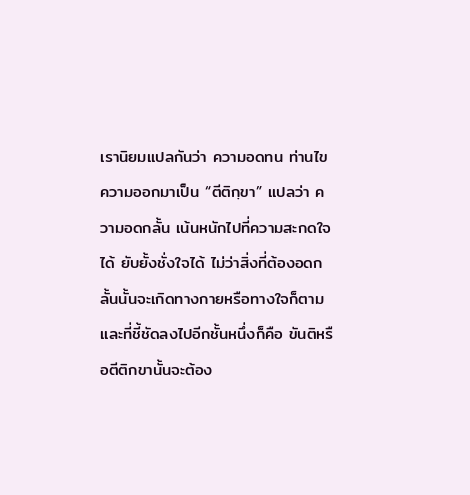เรานิยมแปลกันว่า ความอดทน ท่านไขความออกมาเป็น “ตีติกฺขา” แปลว่า ความอดกลั้น เน้นหนักไปที่ความสะกดใจได้ ยับยั้งชั่งใจได้ ไม่ว่าสิ่งที่ต้องอดกลั้นนั้นจะเกิดทางกายหรือทางใจก็ตาม และที่ชี้ชัดลงไปอีกชั้นหนึ่งก็คือ ขันติหรือตีติกขานั้นจะต้อง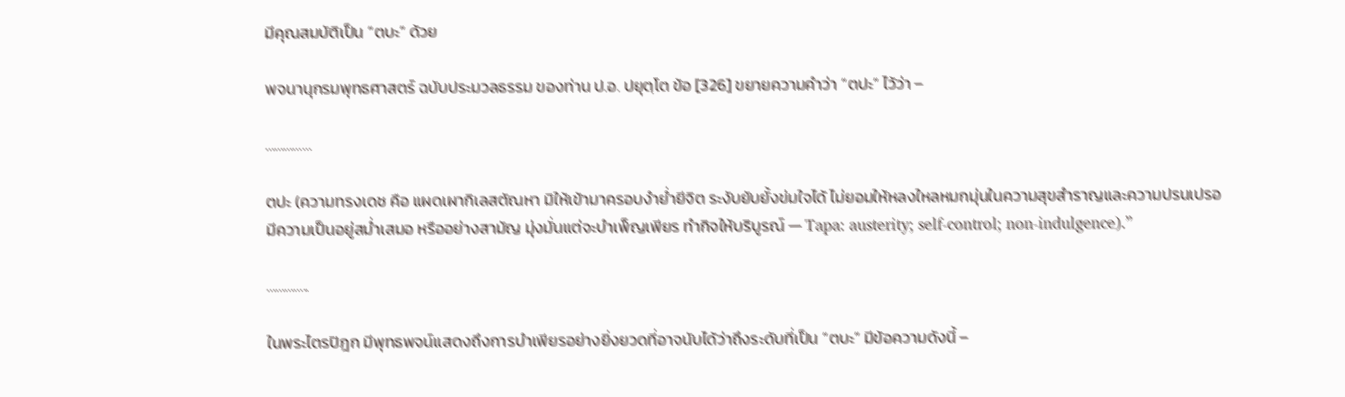มีคุณสมบัติเป็น “ตบะ” ด้วย

พจนานุกรมพุทธศาสตร์ ฉบับประมวลธรรม ของท่าน ป.อ. ปยุตฺโต ข้อ [326] ขยายความคำว่า “ตปะ” ไว้ว่า –

……………

ตปะ (ความทรงเดช คือ แผดเผากิเลสตัณหา มิให้เข้ามาครอบงำย่ำยีจิต ระงับยับยั้งข่มใจได้ ไม่ยอมให้หลงใหลหมกมุ่นในความสุขสำราญและความปรนเปรอ มีความเป็นอยู่สม่ำเสมอ หรืออย่างสามัญ มุ่งมั่นแต่จะบำเพ็ญเพียร ทำกิจให้บริบูรณ์ — Tapa: austerity; self-control; non-indulgence).”

…………..

ในพระไตรปิฎก มีพุทธพจน์แสดงถึงการบำเพียรอย่างยิ่งยวดที่อาจนับได้ว่าถึงระดับที่เป็น “ตบะ” มีข้อความดังนี้ –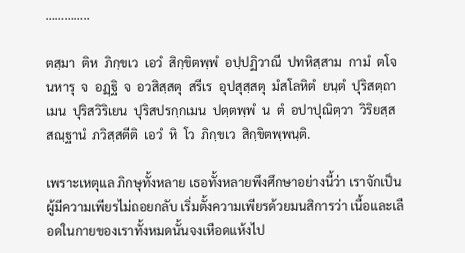…………..

ตสฺมา  ติห  ภิกฺขเว  เอวํ  สิกฺขิตพฺพํ  อปฺปฏิวาณี  ปทหิสฺสาม  กามํ  ตโจ  นหารุ  จ  อฏฺฐิ  จ  อวสิสฺสตุ  สรีเร  อุปสุสฺสตุ  มํสโลหิตํ  ยนฺตํ  ปุริสตฺถาเมน  ปุริสวิริเยน  ปุริสปรกฺกเมน  ปตฺตพฺพํ  น  ตํ  อปาปุณิตฺวา  วิริยสฺส  สณฺฐานํ  ภวิสฺสตีติ  เอวํ  หิ  โว  ภิกฺขเว  สิกฺขิตพฺพนฺติ.

เพราะเหตุแล ภิกษุทั้งหลาย เธอทั้งหลายพึงศึกษาอย่างนี้ว่า เราจักเป็นผู้มีความเพียรไม่ถอยกลับ เริ่มตั้งความเพียรด้วยมนสิการว่า เนื้อและเลือดในกายของเราทั้งหมดนั้นจงเหือดแห้งไป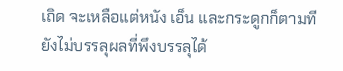เถิด จะเหลือแต่หนัง เอ็น และกระดูกก็ตามที ยังไม่บรรลุผลที่พึงบรรลุได้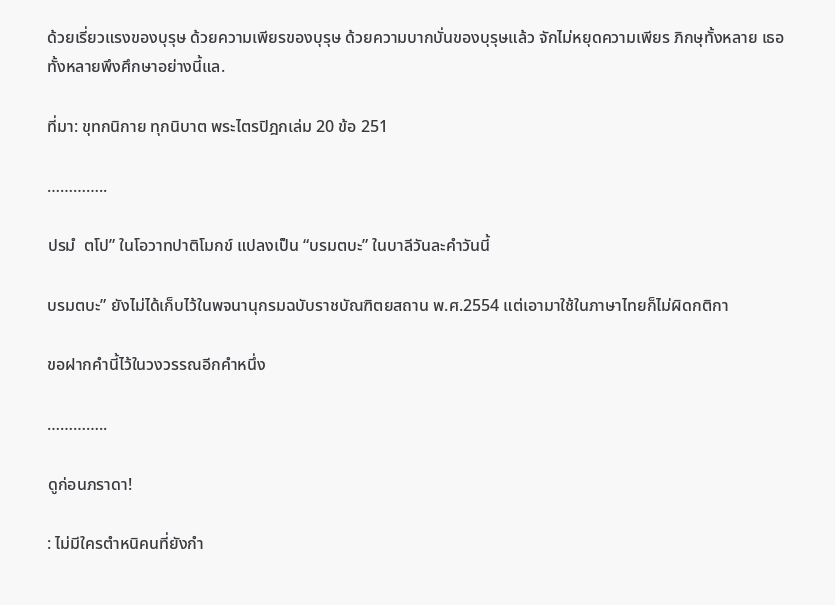ด้วยเรี่ยวแรงของบุรุษ ด้วยความเพียรของบุรุษ ด้วยความบากบั่นของบุรุษแล้ว จักไม่หยุดความเพียร ภิกษุทั้งหลาย เธอทั้งหลายพึงศึกษาอย่างนี้แล.

ที่มา: ขุทกนิกาย ทุกนิบาต พระไตรปิฎกเล่ม 20 ข้อ 251

…………..

ปรมํ  ตโป” ในโอวาทปาติโมกข์ แปลงเป็น “บรมตบะ” ในบาลีวันละคำวันนี้

บรมตบะ” ยังไม่ได้เก็บไว้ในพจนานุกรมฉบับราชบัณฑิตยสถาน พ.ศ.2554 แต่เอามาใช้ในภาษาไทยก็ไม่ผิดกติกา

ขอฝากคำนี้ไว้ในวงวรรณอีกคำหนึ่ง

…………..

ดูก่อนภราดา!

: ไม่มีใครตำหนิคนที่ยังกำ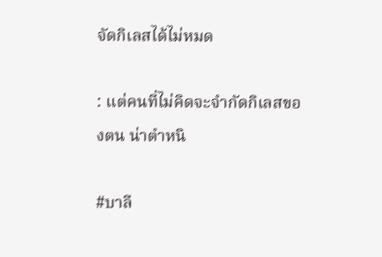จัดกิเลสได้ไม่หมด

: แต่คนที่ไม่คิดจะจำกัดกิเลสของตน น่าตำหนิ

#บาลี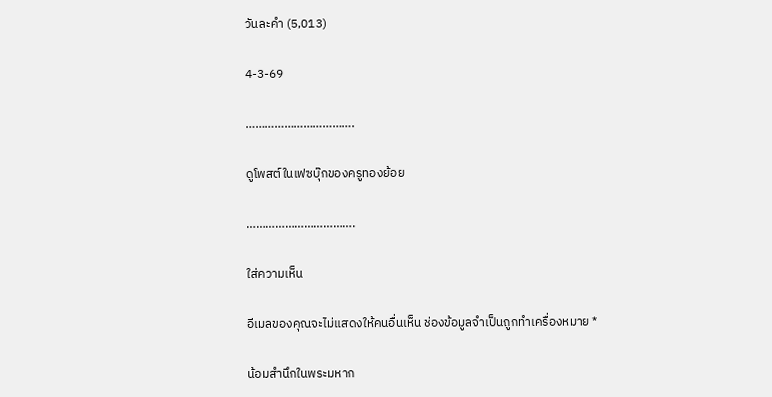วันละคำ (5,013)

4-3-69

…………………………….

ดูโพสต์ในเฟซบุ๊กของครูทองย้อย

…………………………….

ใส่ความเห็น

อีเมลของคุณจะไม่แสดงให้คนอื่นเห็น ช่องข้อมูลจำเป็นถูกทำเครื่องหมาย *

น้อมสำนึกในพระมหาก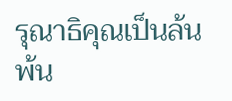รุณาธิคุณเป็นล้นพ้น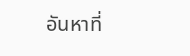อันหาที่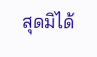สุดมิได้